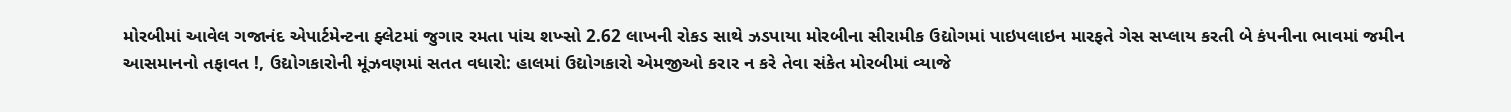મોરબીમાં આવેલ ગજાનંદ એપાર્ટમેન્ટના ફ્લેટમાં જુગાર રમતા પાંચ શખ્સો 2.62 લાખની રોકડ સાથે ઝડપાયા મોરબીના સીરામીક ઉદ્યોગમાં પાઇપલાઇન મારફતે ગેસ સપ્લાય કરતી બે કંપનીના ભાવમાં જમીન આસમાનનો તફાવત !, ઉદ્યોગકારોની મૂંઝવણમાં સતત વધારો: હાલમાં ઉદ્યોગકારો એમજીઓ કરાર ન કરે તેવા સંકેત મોરબીમાં વ્યાજે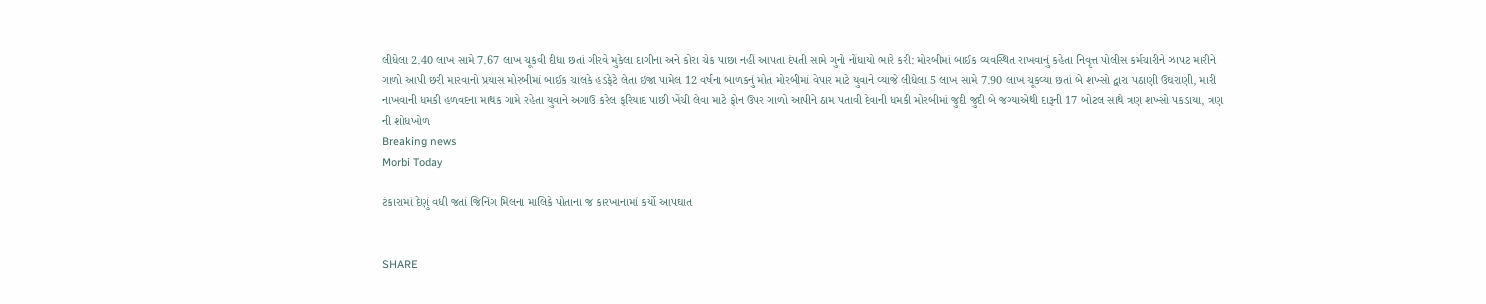લીધેલા 2.40 લાખ સામે 7.67 લાખ ચૂકવી દીધા છતાં ગીરવે મુકેલા દાગીના અને કોરા ચેક પાછા નહીં આપતા દંપતી સામે ગુનો નોંધાયો ભારે કરી: મોરબીમાં બાઈક વ્યવસ્થિત રાખવાનું કહેતા નિવૃત્ત પોલીસ કર્મચારીને ઝાપટ મારીને ગાળો આપી છરી મારવાનો પ્રયાસ મોરબીમાં બાઈક ચાલકે હડફેટે લેતા ઇજા પામેલ 12 વર્ષના બાળકનું મોત મોરબીમાં વેપાર માટે યુવાને વ્યાજે લીધેલા 5 લાખ સામે 7.90 લાખ ચૂકવ્યા છતાં બે શખ્સો દ્વારા પઠાણી ઉઘરાણી, મારી નાખવાની ધમકી હળવદના માથક ગામે રહેતા યુવાને અગાઉ કરેલ ફરિયાદ પાછી ખેંચી લેવા માટે ફોન ઉપર ગાળો આપીને ઠામ પતાવી દેવાની ધમકી મોરબીમાં જુદી જુદી બે જગ્યાએથી દારૂની 17 બોટલ સાથે ત્રણ શખ્સો પકડાયા, ત્રણ ની શોધખોળ
Breaking news
Morbi Today

ટંકારામાં દેણું વધી જતાં જિનિંગ મિલના માલિકે પોતાના જ કારખાનામાં કર્યો આપઘાત


SHARE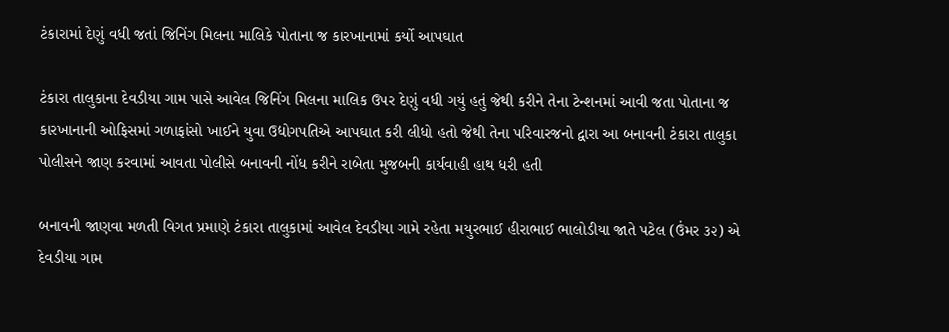ટંકારામાં દેણું વધી જતાં જિનિંગ મિલના માલિકે પોતાના જ કારખાનામાં કર્યો આપઘાત

ટંકારા તાલુકાના દેવડીયા ગામ પાસે આવેલ જિનિંગ મિલના માલિક ઉપર દેણું વધી ગયું હતું જેથી કરીને તેના ટેન્શનમાં આવી જતા પોતાના જ કારખાનાની ઓફિસમાં ગળાફાંસો ખાઈને યુવા ઉદ્યોગપતિએ આપઘાત કરી લીધો હતો જેથી તેના પરિવારજનો દ્વારા આ બનાવની ટંકારા તાલુકા પોલીસને જાણ કરવામાં આવતા પોલીસે બનાવની નોંધ કરીને રાબેતા મુજબની કાર્યવાહી હાથ ધરી હતી

બનાવની જાણવા મળતી વિગત પ્રમાણે ટંકારા તાલુકામાં આવેલ દેવડીયા ગામે રહેતા મયુરભાઈ હીરાભાઈ ભાલોડીયા જાતે પટેલ (ઉંમર ૩૨) એ દેવડીયા ગામ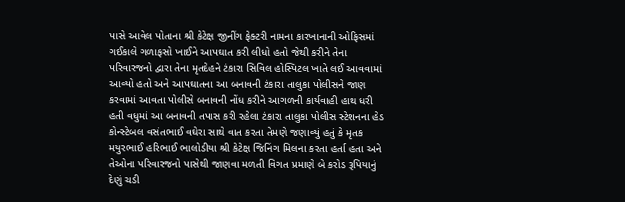પાસે આવેલ પોતાના શ્રી કેટેક્ષ જીનીંગ ફેક્ટરી નામના કારખાનાની ઓફિસમાં ગઈકાલે ગળાફસો ખાઈને આપઘાત કરી લીધો હતો જેથી કરીને તેના પરિવારજનો દ્વારા તેના મૃતદેહને ટંકારા સિવિલ હોસ્પિટલ ખાતે લઈ આવવામાં આવ્યો હતો અને આપઘાતના આ બનાવની ટંકારા તાલુકા પોલીસને જાણ કરવામાં આવતા પોલીસે બનાવની નોંધ કરીને આગળની કાર્યવાહી હાથ ધરી હતી વધુમાં આ બનાવની તપાસ કરી રહેલા ટંકારા તાલુકા પોલીસ સ્ટેશનના હેડ કોન્સ્ટેબલ વસંતભાઈ વઘેરા સાથે વાત કરતા તેમણે જણાવ્યું હતું કે મૃતક મયુરભાઈ હરિભાઈ ભાલોડીયા શ્રી કેટેક્ષ જિનિંગ મિલના કરતા હર્તા હતા અને તેઓના પરિવારજનો પાસેથી જાણવા મળતી વિગત પ્રમાણે બે કરોડ રૂપિયાનું દેણું ચડી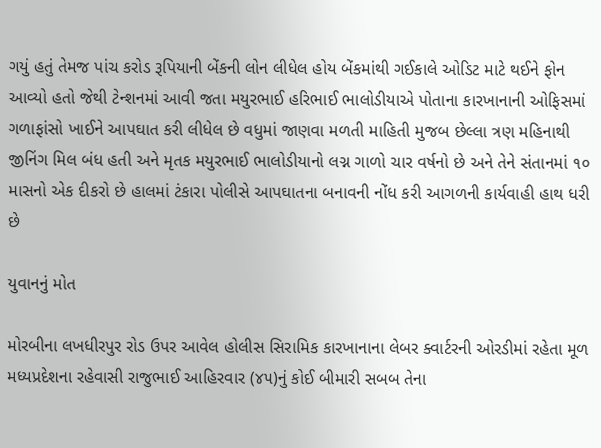ગયું હતું તેમજ પાંચ કરોડ રૂપિયાની બેંકની લોન લીધેલ હોય બેંકમાંથી ગઈકાલે ઓડિટ માટે થઈને ફોન આવ્યો હતો જેથી ટેન્શનમાં આવી જતા મયુરભાઈ હરિભાઈ ભાલોડીયાએ પોતાના કારખાનાની ઓફિસમાં ગળાફાંસો ખાઈને આપઘાત કરી લીધેલ છે વધુમાં જાણવા મળતી માહિતી મુજબ છેલ્લા ત્રણ મહિનાથી જીનિંગ મિલ બંધ હતી અને મૃતક મયુરભાઈ ભાલોડીયાનો લગ્ન ગાળો ચાર વર્ષનો છે અને તેને સંતાનમાં ૧૦ માસનો એક દીકરો છે હાલમાં ટંકારા પોલીસે આપઘાતના બનાવની નોંધ કરી આગળની કાર્યવાહી હાથ ધરી છે

યુવાનનું મોત

મોરબીના લખધીરપુર રોડ ઉપર આવેલ હોલીસ સિરામિક કારખાનાના લેબર ક્વાર્ટરની ઓરડીમાં રહેતા મૂળ મધ્યપ્રદેશના રહેવાસી રાજુભાઈ આહિરવાર (૪૫)નું કોઈ બીમારી સબબ તેના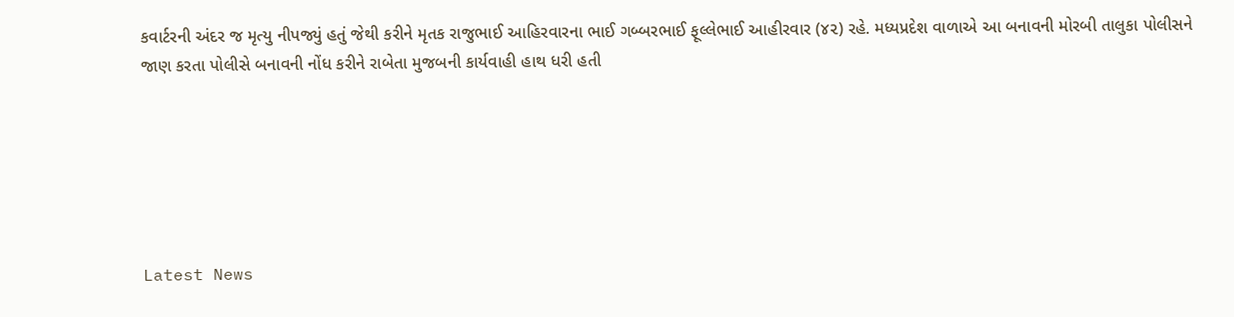કવાર્ટરની અંદર જ મૃત્યુ નીપજ્યું હતું જેથી કરીને મૃતક રાજુભાઈ આહિરવારના ભાઈ ગબ્બરભાઈ ફૂલ્લેભાઈ આહીરવાર (૪૨) રહે. મધ્યપ્રદેશ વાળાએ આ બનાવની મોરબી તાલુકા પોલીસને જાણ કરતા પોલીસે બનાવની નોંધ કરીને રાબેતા મુજબની કાર્યવાહી હાથ ધરી હતી






Latest News